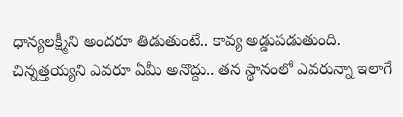ధాన్యలక్ష్మీని అందరూ తిడుతుంటే.. కావ్య అడ్డుపడుతుంది. చిన్నత్తయ్యని ఎవరూ ఏమీ అనొద్దు.. తన స్థానంలో ఎవరున్నా ఇలాగే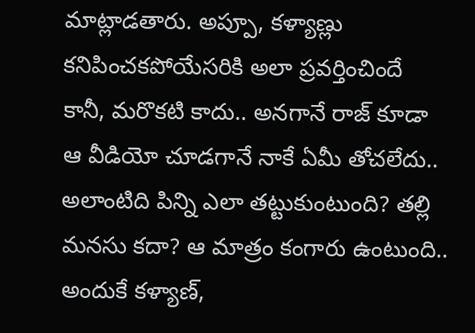మాట్లాడతారు. అప్పూ, కళ్యాణ్లు కనిపించకపోయేసరికి అలా ప్రవర్తించిందే కానీ, మరొకటి కాదు.. అనగానే రాజ్ కూడా ఆ వీడియో చూడగానే నాకే ఏమీ తోచలేదు.. అలాంటిది పిన్ని ఎలా తట్టుకుంటుంది? తల్లి మనసు కదా? ఆ మాత్రం కంగారు ఉంటుంది.. అందుకే కళ్యాణ్,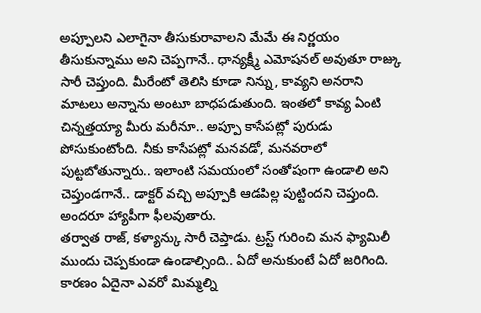అప్పూలని ఎలాగైనా తీసుకురావాలని మేమే ఈ నిర్ణయం తీసుకున్నాము అని చెప్పగానే.. ధాన్యక్ష్మీ ఎమోషనల్ అవుతూ రాజ్కు సారీ చెప్తుంది. మీరేంటో తెలిసి కూడా నిన్ను, కావ్యని అనరాని మాటలు అన్నాను అంటూ బాధపడుతుంది. ఇంతలో కావ్య ఏంటి చిన్నత్తయ్యా మీరు మరీనూ.. అప్పూ కాసేపట్లో పురుడు పోసుకుంటోంది. నీకు కాసేపట్లో మనవడో, మనవరాలో పుట్టబోతున్నారు.. ఇలాంటి సమయంలో సంతోషంగా ఉండాలి అని చెప్తుండగానే.. డాక్టర్ వచ్చి అప్పూకి ఆడపిల్ల పుట్టిందని చెప్తుంది. అందరూ హ్యాపీగా ఫీలవుతారు.
తర్వాత రాజ్, కళ్యాన్కు సారీ చెప్తాడు. ట్రస్ట్ గురించి మన ఫ్యామిలీ ముందు చెప్పకుండా ఉండాల్సింది.. ఏదో అనుకుంటే ఏదో జరిగింది. కారణం ఏదైనా ఎవరో మిమ్మల్ని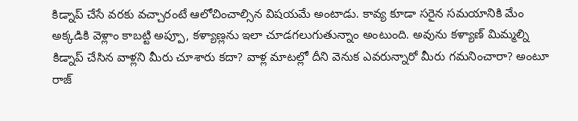కిడ్నాప్ చేసే వరకు వచ్చారంటే ఆలోచించాల్సిన విషయమే అంటాడు. కావ్య కూడా సరైన సమయానికి మేం అక్కడికి వెళ్లాం కాబట్టి అప్పూ, కళ్యాణ్లను ఇలా చూడగలుగుతున్నాం అంటుంది. అవును కళ్యాణ్ మిమ్మల్ని కిడ్నాప్ చేసిన వాళ్లని మీరు చూశారు కదా? వాళ్ల మాటల్లో దీని వెనుక ఎవరున్నారో మీరు గమనించారా? అంటూ రాజ్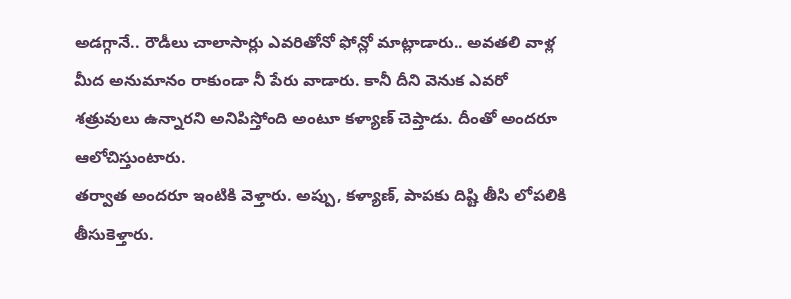అడగ్గానే.. రౌడీలు చాలాసార్లు ఎవరితోనో ఫోన్లో మాట్లాడారు.. అవతలి వాళ్ల మీద అనుమానం రాకుండా నీ పేరు వాడారు. కానీ దీని వెనుక ఎవరో శత్రువులు ఉన్నారని అనిపిస్తోంది అంటూ కళ్యాణ్ చెప్తాడు. దీంతో అందరూ ఆలోచిస్తుంటారు.
తర్వాత అందరూ ఇంటికి వెళ్తారు. అప్పు, కళ్యాణ్, పాపకు దిష్టి తీసి లోపలికి తీసుకెళ్తారు.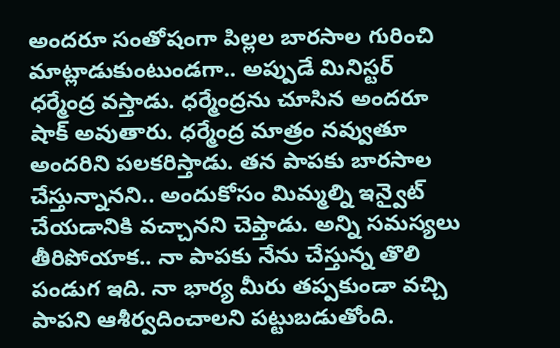అందరూ సంతోషంగా పిల్లల బారసాల గురించి మాట్లాడుకుంటుండగా.. అప్పుడే మినిస్టర్ ధర్మేంద్ర వస్తాడు. ధర్మేంద్రను చూసిన అందరూ షాక్ అవుతారు. ధర్మేంద్ర మాత్రం నవ్వుతూ అందరిని పలకరిస్తాడు. తన పాపకు బారసాల చేస్తున్నానని.. అందుకోసం మిమ్మల్ని ఇన్వైట్ చేయడానికి వచ్చానని చెప్తాడు. అన్ని సమస్యలు తీరిపోయాక.. నా పాపకు నేను చేస్తున్న తొలి పండుగ ఇది. నా భార్య మీరు తప్పకుండా వచ్చి పాపని ఆశీర్వదించాలని పట్టుబడుతోంది.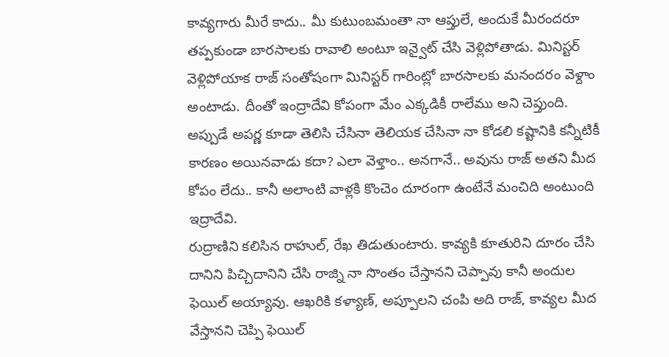కావ్యగారు మీరే కాదు.. మీ కుటుంబమంతా నా ఆప్తులే, అందుకే మీరందరూ తప్పకుండా బారసాలకు రావాలి అంటూ ఇన్వైట్ చేసి వెళ్లిపోతాడు. మినిస్టర్ వెళ్లిపోయాక రాజ్ సంతోషంగా మినిస్టర్ గారింట్లో బారసాలకు మనందరం వెళ్దాం అంటాడు. దీంతో ఇంద్రాదేవి కోపంగా మేం ఎక్కడికీ రాలేము అని చెప్తుంది. అప్పుడే అపర్ణ కూడా తెలిసి చేసినా తెలియక చేసినా నా కోడలి కష్టానికి కన్నీటికీ కారణం అయినవాడు కదా? ఎలా వెళ్తాం.. అనగానే.. అవును రాజ్ అతని మీద కోపం లేదు.. కానీ అలాంటి వాళ్లకి కొంచెం దూరంగా ఉంటేనే మంచిది అంటుంది ఇద్రాదేవి.
రుద్రాణిని కలిసిన రాహుల్, రేఖ తిడుతుంటారు. కావ్యకి కూతురిని దూరం చేసి దానిని పిచ్చిదానిని చేసి రాజ్ని నా సొంతం చేస్తానని చెప్పావు కానీ అందుల ఫెయిల్ అయ్యావు. ఆఖరికి కళ్యాణ్, అప్పూలని చంపి అది రాజ్, కావ్యల మీద వేస్తానని చెప్పి ఫెయిల్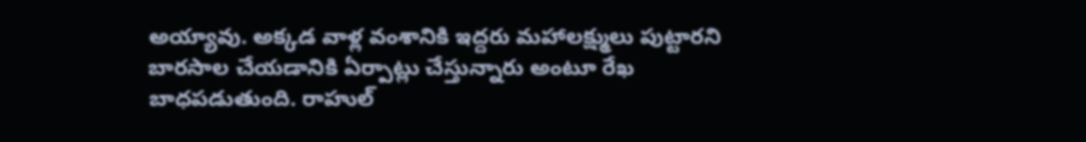అయ్యావు. అక్కడ వాళ్ల వంశానికి ఇద్దరు మహాలక్ష్ములు పుట్టారని బారసాల చేయడానికి ఏర్పాట్లు చేస్తున్నారు అంటూ రేఖ బాధపడుతుంది. రాహుల్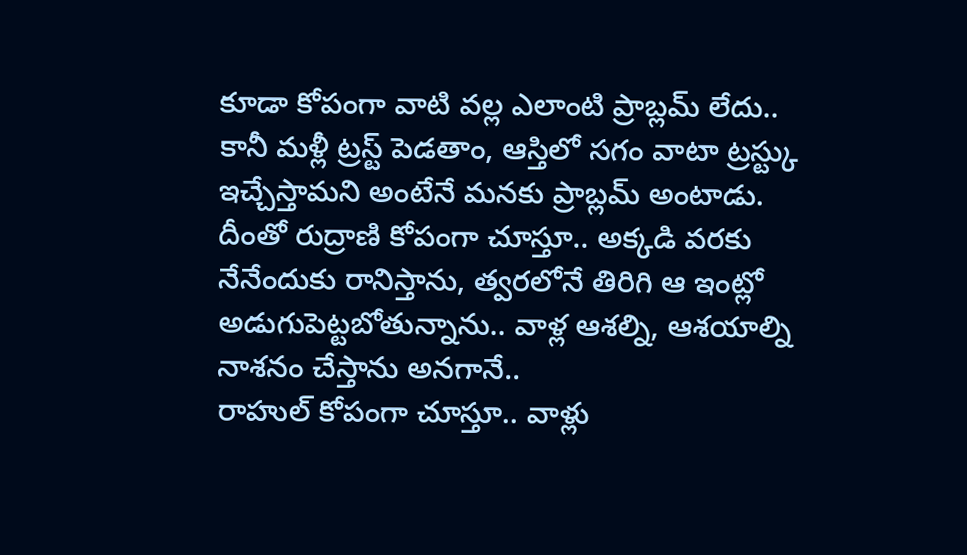కూడా కోపంగా వాటి వల్ల ఎలాంటి ప్రాబ్లమ్ లేదు.. కానీ మళ్లీ ట్రస్ట్ పెడతాం, ఆస్తిలో సగం వాటా ట్రస్ట్కు ఇచ్చేస్తామని అంటేనే మనకు ప్రాబ్లమ్ అంటాడు. దీంతో రుద్రాణి కోపంగా చూస్తూ.. అక్కడి వరకు నేనేందుకు రానిస్తాను, త్వరలోనే తిరిగి ఆ ఇంట్లో అడుగుపెట్టబోతున్నాను.. వాళ్ల ఆశల్ని, ఆశయాల్ని నాశనం చేస్తాను అనగానే..
రాహుల్ కోపంగా చూస్తూ.. వాళ్లు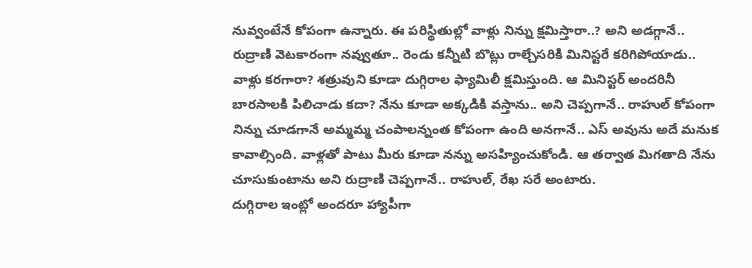నువ్వంటేనే కోపంగా ఉన్నారు. ఈ పరిస్థితుల్లో వాళ్లు నిన్ను క్షమిస్తారా..? అని అడగ్గానే.. రుద్రాణి వెటకారంగా నవ్వుతూ.. రెండు కన్నీటి బొట్లు రాల్చేసరికి మినిస్టరే కరిగిపోయాడు.. వాళ్లు కరగారా? శత్రువుని కూడా దుగ్గిరాల ఫ్యామిలీ క్షమిస్తుంది. ఆ మినిస్టర్ అందరినీ బారసాలకి పిలిచాడు కదా? నేను కూడా అక్కడికి వస్తాను.. అని చెప్పగానే.. రాహుల్ కోపంగా నిన్ను చూడగానే అమ్మమ్మ చంపాలన్నంత కోపంగా ఉంది అనగానే.. ఎస్ అవును అదే మనుక కావాల్సింది. వాళ్లతో పాటు మీరు కూడా నన్ను అసహ్యించుకోండి. ఆ తర్వాత మిగతాది నేను చూసుకుంటాను అని రుద్రాణి చెప్పగానే.. రాహుల్, రేఖ సరే అంటారు.
దుగ్గిరాల ఇంట్లో అందరూ హ్యాపీగా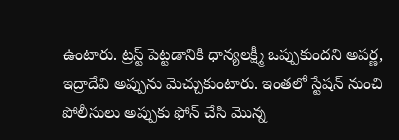ఉంటారు. ట్రస్ట్ పెట్టడానికి ధాన్యలక్ష్మీ ఒప్పుకుందని అపర్ణ, ఇద్రాదేవి అప్పును మెచ్చుకుంటారు. ఇంతలో స్టేషన్ నుంచి పోలీసులు అప్పుకు ఫోన్ చేసి మొన్న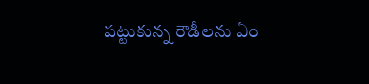పట్టుకున్న రౌడీలను ఏం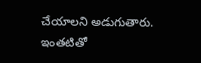చేయాలని అడుగుతారు. ఇంతటితో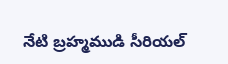నేటి బ్రహ్మముడి సీరియల్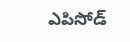ఎపిసోడ్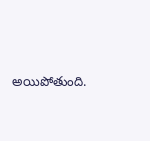అయిపోతుంది.